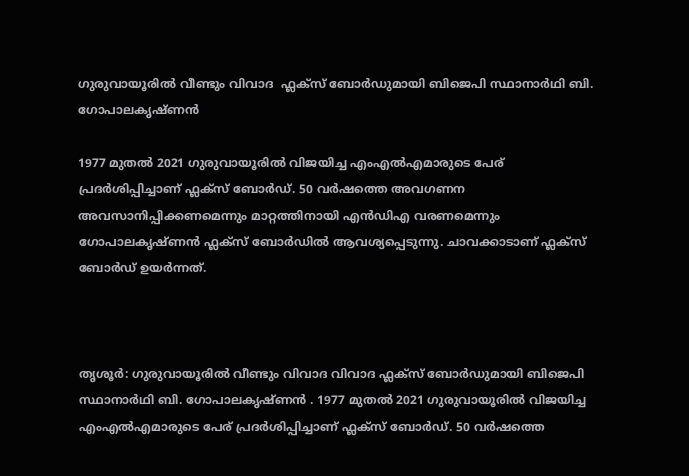ഗുരുവായൂരിൽ വീണ്ടും വിവാദ  ഫ്ലക്സ് ബോർഡുമായി ബിജെപി സ്ഥാനാർഥി ബി. ഗോപാലകൃഷ്ണൻ

1977 മുതൽ 2021 ഗുരുവായൂരിൽ വിജയിച്ച എംഎൽഎമാരുടെ പേര് പ്രദർശിപ്പിച്ചാണ് ഫ്ലക്സ് ബോർഡ്. 50 വർഷത്തെ അവഗണന അവസാനിപ്പിക്കണമെന്നും മാറ്റത്തിനായി എൻഡിഎ വരണമെന്നും ഗോപാലകൃഷ്ണൻ ഫ്ലക്സ് ബോർഡിൽ ആവശ്യപ്പെടുന്നു. ചാവക്കാടാണ് ഫ്ലക്സ് ബോർഡ് ഉയർന്നത്.



തൃശൂർ: ഗുരുവായൂരിൽ വീണ്ടും വിവാദ വിവാദ ഫ്ലക്സ് ബോർഡുമായി ബിജെപി സ്ഥാനാർഥി ബി. ഗോപാലകൃഷ്ണൻ . 1977 മുതൽ 2021 ഗുരുവായൂരിൽ വിജയിച്ച എംഎൽഎമാരുടെ പേര് പ്രദർശിപ്പിച്ചാണ് ഫ്ലക്സ് ബോർഡ്. 50 വർഷത്തെ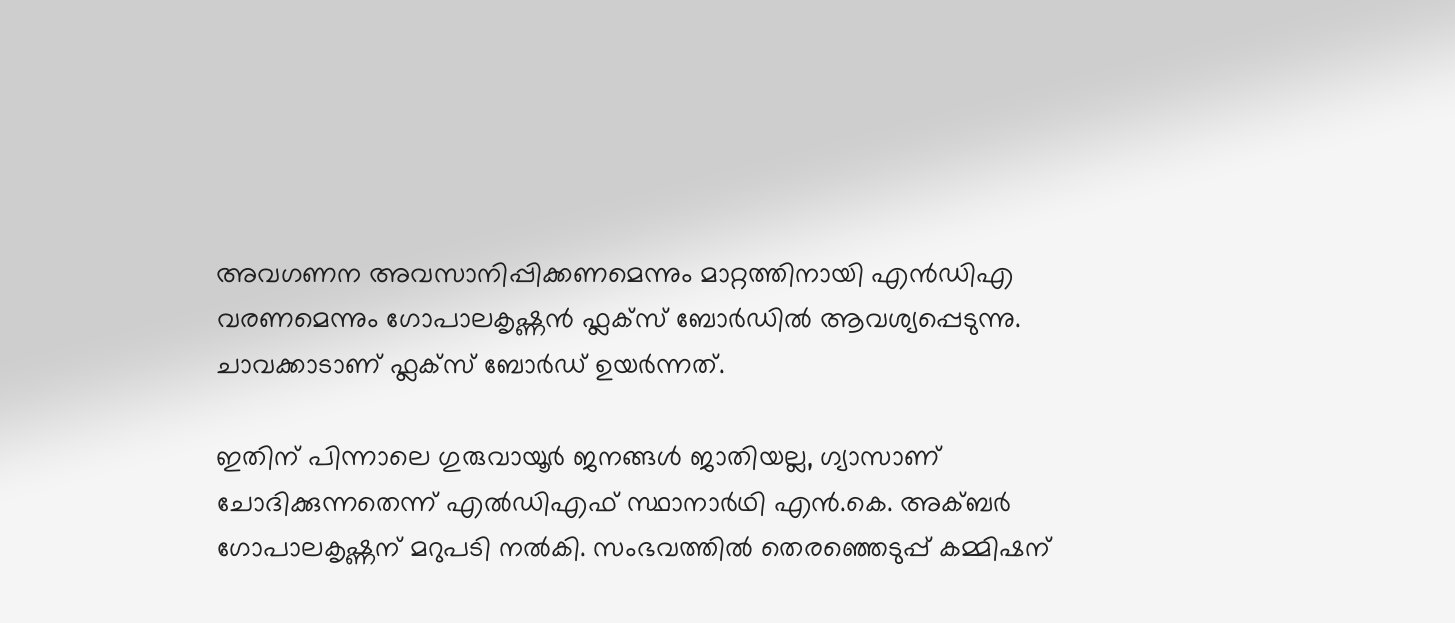അവഗണന അവസാനിപ്പിക്കണമെന്നും മാറ്റത്തിനായി എൻഡിഎ വരണമെന്നും ഗോപാലകൃഷ്ണൻ ഫ്ലക്സ് ബോർഡിൽ ആവശ്യപ്പെടുന്നു. ചാവക്കാടാണ് ഫ്ലക്സ് ബോർഡ് ഉയർന്നത്.

ഇതിന് പിന്നാലെ ഗുരുവായൂർ ജനങ്ങൾ ജാതിയല്ല, ഗ്യാസാണ് ചോദിക്കുന്നതെന്ന് എൽഡിഎഫ് സ്ഥാനാർഥി എൻ.കെ. അക്ബർ ഗോപാലകൃഷ്ണന് മറുപടി നൽകി. സംഭവത്തിൽ തെരഞ്ഞെടുപ്പ് കമ്മിഷന്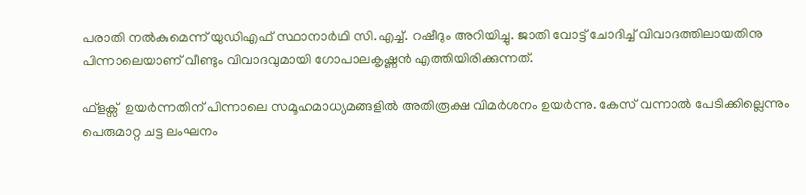പരാതി നൽകുമെന്ന് യുഡിഎഫ് സ്ഥാനാർഥി സി.എച്ച്. റഷീദും അറിയിച്ചു. ജാതി വോട്ട് ചോദിച്ച് വിവാദത്തിലായതിനു പിന്നാലെയാണ് വീണ്ടും വിവാദവുമായി ഗോപാലകൃഷ്ണൻ എത്തിയിരിക്കുന്നത്.

ഫ്ളക്സ്  ഉയർന്നതിന് പിന്നാലെ സമൂഹമാധ്യമങ്ങളിൽ അതിരൂക്ഷ വിമർശനം ഉയർന്നു. കേസ് വന്നാൽ പേടിക്കില്ലെന്നും പെരുമാറ്റ ചട്ട ലംഘനം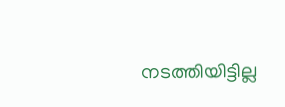നടത്തിയിട്ടില്ല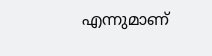എന്നുമാണ്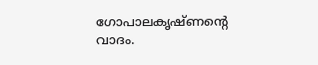ഗോപാലകൃഷ്ണന്‍റെ വാദം.